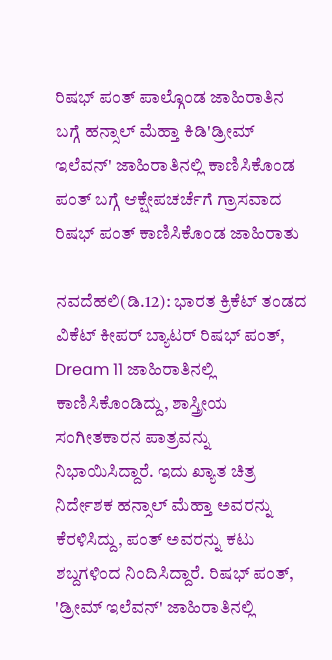ರಿಷಭ್ ಪಂತ್ ಪಾಲ್ಗೊಂಡ ಜಾಹಿರಾತಿನ ಬಗ್ಗೆ ಹನ್ಸಾಲ್ ಮೆಹ್ತಾ ಕಿಡಿ'ಡ್ರೀಮ್ ಇಲೆವನ್' ಜಾಹಿರಾತಿನಲ್ಲಿ ಕಾಣಿಸಿಕೊಂಡ ಪಂತ್ ಬಗ್ಗೆ ಆಕ್ಷೇಪಚರ್ಚೆಗೆ ಗ್ರಾಸವಾದ ರಿಷಭ್ ಪಂತ್ ಕಾಣಿಸಿಕೊಂಡ ಜಾಹಿರಾತು

ನವದೆಹಲಿ(ಡಿ.12): ಭಾರತ ಕ್ರಿಕೆಟ್ ತಂಡದ ವಿಕೆಟ್ ಕೀಪರ್ ಬ್ಯಾಟರ್‌ ರಿಷಭ್ ಪಂತ್, Dream 11 ಜಾಹಿರಾತಿನಲ್ಲಿ ಕಾಣಿಸಿಕೊಂಡಿದ್ದು, ಶಾಸ್ತ್ರೀಯ ಸಂಗೀತಕಾರನ ಪಾತ್ರವನ್ನು ನಿಭಾಯಿಸಿದ್ದಾರೆ. ಇದು ಖ್ಯಾತ ಚಿತ್ರ ನಿರ್ದೇಶಕ ಹನ್ಸಾಲ್ ಮೆಹ್ತಾ ಅವರನ್ನು ಕೆರಳಿಸಿದ್ದು, ಪಂತ್ ಅವರನ್ನು ಕಟು ಶಬ್ದಗಳಿಂದ ನಿಂದಿಸಿದ್ದಾರೆ. ರಿಷಭ್ ಪಂತ್, 'ಡ್ರೀಮ್ ಇಲೆವನ್' ಜಾಹಿರಾತಿನಲ್ಲಿ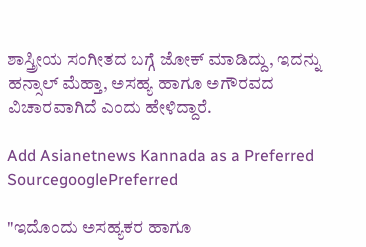ಶಾಸ್ತ್ರೀಯ ಸಂಗೀತದ ಬಗ್ಗೆ ಜೋಕ್ ಮಾಡಿದ್ದು, ಇದನ್ನು ಹನ್ಸಾಲ್ ಮೆಹ್ತಾ, ಅಸಹ್ಯ ಹಾಗೂ ಅಗೌರವದ ವಿಚಾರವಾಗಿದೆ ಎಂದು ಹೇಳಿದ್ದಾರೆ.

Add Asianetnews Kannada as a Preferred SourcegooglePreferred

"ಇದೊಂದು ಅಸಹ್ಯಕರ ಹಾಗೂ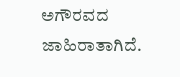ಅಗೌರವದ ಜಾಹಿರಾತಾಗಿದೆ.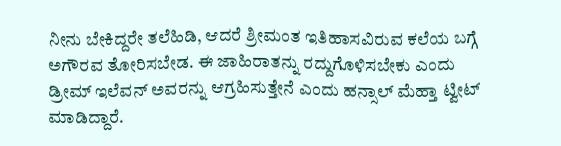ನೀನು ಬೇಕಿದ್ದರೇ ತಲೆಹಿಡಿ, ಆದರೆ ಶ್ರೀಮಂತ ಇತಿಹಾಸವಿರುವ ಕಲೆಯ ಬಗ್ಗೆ ಅಗೌರವ ತೋರಿಸಬೇಡ. ಈ ಜಾಹಿರಾತನ್ನು ರದ್ದುಗೊಳಿಸಬೇಕು ಎಂದು ಡ್ರೀಮ್ ಇಲೆವನ್ ಅವರನ್ನು ಆಗ್ರಹಿಸುತ್ತೇನೆ ಎಂದು ಹನ್ಸಾಲ್ ಮೆಹ್ತಾ ಟ್ವೀಟ್ ಮಾಡಿದ್ದಾರೆ.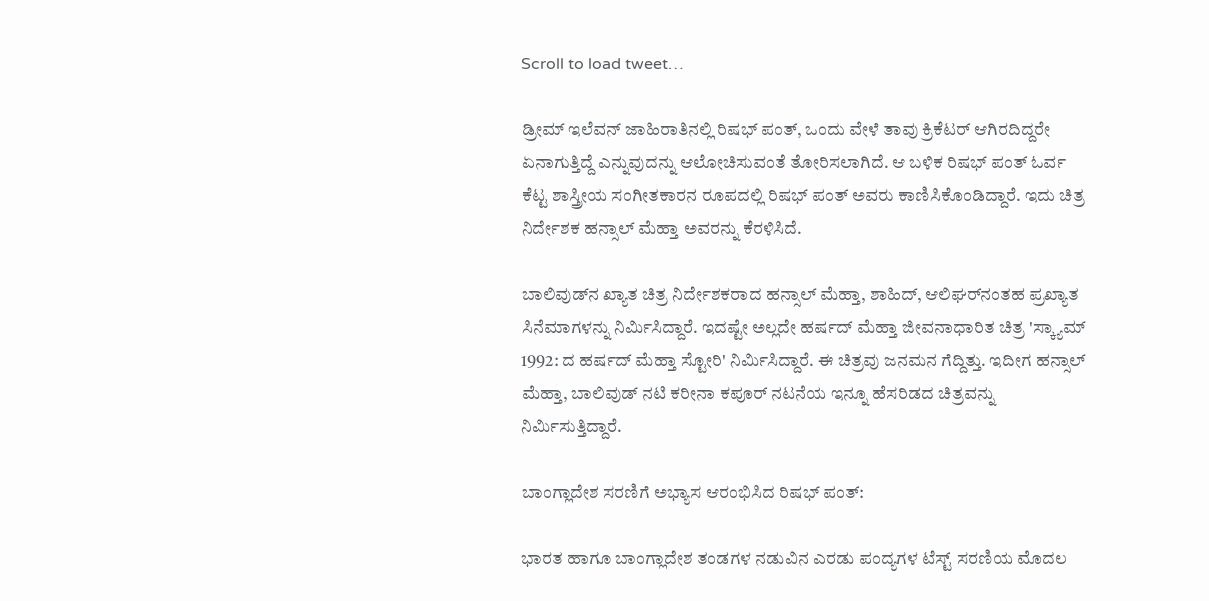Scroll to load tweet…

ಡ್ರೀಮ್ ಇಲೆವನ್ ಜಾಹಿರಾತಿನಲ್ಲಿ ರಿಷಭ್ ಪಂತ್, ಒಂದು ವೇಳೆ ತಾವು ಕ್ರಿಕೆಟರ್ ಆಗಿರದಿದ್ದರೇ ಏನಾಗುತ್ತಿದ್ದೆ ಎನ್ನುವುದನ್ನು ಆಲೋಚಿಸುವಂತೆ ತೋರಿಸಲಾಗಿದೆ. ಆ ಬಳಿಕ ರಿಷಭ್ ಪಂತ್ ಓರ್ವ ಕೆಟ್ಟ ಶಾಸ್ತ್ರೀಯ ಸಂಗೀತಕಾರನ ರೂಪದಲ್ಲಿ ರಿಷಭ್ ಪಂತ್ ಅವರು ಕಾಣಿಸಿಕೊಂಡಿದ್ದಾರೆ. ಇದು ಚಿತ್ರ ನಿರ್ದೇಶಕ ಹನ್ಸಾಲ್ ಮೆಹ್ತಾ ಅವರನ್ನು ಕೆರಳಿಸಿದೆ.

ಬಾಲಿವುಡ್‌ನ ಖ್ಯಾತ ಚಿತ್ರ ನಿರ್ದೇಶಕರಾದ ಹನ್ಸಾಲ್ ಮೆಹ್ತಾ, ಶಾಹಿದ್‌, ಆಲಿಘರ್‌ನಂತಹ ಪ್ರಖ್ಯಾತ ಸಿನೆಮಾಗಳನ್ನು ನಿರ್ಮಿಸಿದ್ದಾರೆ. ಇದಷ್ಟೇ ಅಲ್ಲದೇ ಹರ್ಷದ್ ಮೆಹ್ತಾ ಜೀವನಾಧಾರಿತ ಚಿತ್ರ 'ಸ್ಕ್ಯಾಮ್ 1992: ದ ಹರ್ಷದ್ ಮೆಹ್ತಾ ಸ್ಟೋರಿ' ನಿರ್ಮಿಸಿದ್ದಾರೆ. ಈ ಚಿತ್ರವು ಜನಮನ ಗೆದ್ದಿತ್ತು. ಇದೀಗ ಹನ್ಸಾಲ್ ಮೆಹ್ತಾ, ಬಾಲಿವುಡ್ ನಟಿ ಕರೀನಾ ಕಪೂರ್‌ ನಟನೆಯ ಇನ್ನೂ ಹೆಸರಿಡದ ಚಿತ್ರವನ್ನು ನಿರ್ಮಿಸುತ್ತಿದ್ದಾರೆ.

ಬಾಂಗ್ಲಾದೇಶ ಸರಣಿಗೆ ಅಭ್ಯಾಸ ಆರಂಭಿಸಿದ ರಿಷಭ್ ಪಂತ್:

ಭಾರತ ಹಾಗೂ ಬಾಂಗ್ಲಾದೇಶ ತಂಡಗಳ ನಡುವಿನ ಎರಡು ಪಂದ್ಯಗಳ ಟೆಸ್ಟ್ ಸರಣಿಯ ಮೊದಲ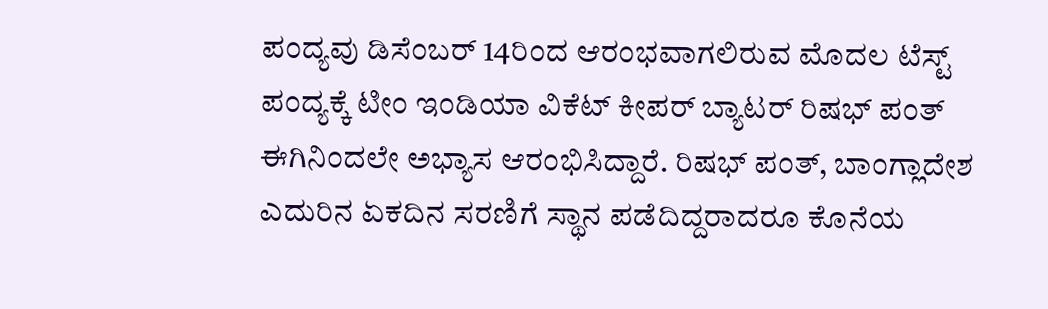ಪಂದ್ಯವು ಡಿಸೆಂಬರ್ 14ರಿಂದ ಆರಂಭವಾಗಲಿರುವ ಮೊದಲ ಟೆಸ್ಟ್ ಪಂದ್ಯಕ್ಕೆ ಟೀಂ ಇಂಡಿಯಾ ವಿಕೆಟ್ ಕೀಪರ್ ಬ್ಯಾಟರ್ ರಿಷಭ್ ಪಂತ್ ಈಗಿನಿಂದಲೇ ಅಭ್ಯಾಸ ಆರಂಭಿಸಿದ್ದಾರೆ. ರಿಷಭ್ ಪಂತ್, ಬಾಂಗ್ಲಾದೇಶ ಎದುರಿನ ಏಕದಿನ ಸರಣಿಗೆ ಸ್ಥಾನ ಪಡೆದಿದ್ದರಾದರೂ ಕೊನೆಯ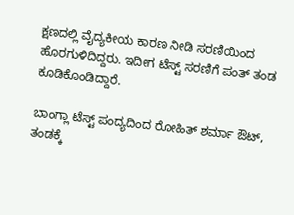ಕ್ಷಣದಲ್ಲಿ ವೈದ್ಯಕೀಯ ಕಾರಣ ನೀಡಿ ಸರಣಿಯಿಂದ ಹೊರಗುಳಿದಿದ್ದರು. ಇದೀಗ ಟೆಸ್ಟ್ ಸರಣಿಗೆ ಪಂತ್ ತಂಡ ಕೂಡಿಕೊಂಡಿದ್ದಾರೆ.

ಬಾಂಗ್ಲಾ ಟೆಸ್ಟ್ ಪಂದ್ಯದಿಂದ ರೋಹಿತ್ ಶರ್ಮಾ ಔಟ್, ತಂಡಕ್ಕೆ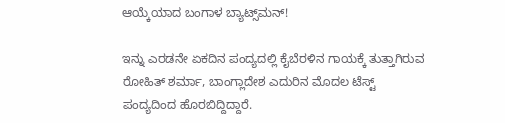ಆಯ್ಕೆಯಾದ ಬಂಗಾಳ ಬ್ಯಾಟ್ಸ್‌ಮನ್!

ಇನ್ನು ಎರಡನೇ ಏಕದಿನ ಪಂದ್ಯದಲ್ಲಿ ಕೈಬೆರಳಿನ ಗಾಯಕ್ಕೆ ತುತ್ತಾಗಿರುವ ರೋಹಿತ್ ಶರ್ಮಾ, ಬಾಂಗ್ಲಾದೇಶ ಎದುರಿನ ಮೊದಲ ಟೆಸ್ಟ್ ಪಂದ್ಯದಿಂದ ಹೊರಬಿದ್ದಿದ್ದಾರೆ.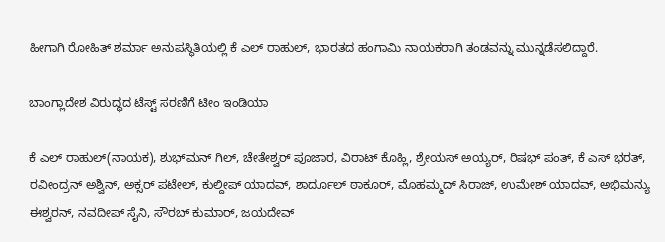ಹೀಗಾಗಿ ರೋಹಿತ್ ಶರ್ಮಾ ಅನುಪಸ್ಥಿತಿಯಲ್ಲಿ ಕೆ ಎಲ್ ರಾಹುಲ್, ಭಾರತದ ಹಂಗಾಮಿ ನಾಯಕರಾಗಿ ತಂಡವನ್ನು ಮುನ್ನಡೆಸಲಿದ್ದಾರೆ.

ಬಾಂಗ್ಲಾದೇಶ ವಿರುದ್ಧದ ಟೆಸ್ಟ್ ಸರಣಿಗೆ ಟೀಂ ಇಂಡಿಯಾ

ಕೆ ಎಲ್ ರಾಹುಲ್(ನಾಯಕ), ಶುಭ್‌ಮನ್ ಗಿಲ್, ಚೇತೇಶ್ವರ್ ಪೂಜಾರ, ವಿರಾಟ್ ಕೊಹ್ಲಿ, ಶ್ರೇಯಸ್ ಅಯ್ಯರ್, ರಿಷಭ್ ಪಂತ್, ಕೆ ಎಸ್ ಭರತ್, ರವೀಂದ್ರನ್ ಅಶ್ವಿನ್, ಅಕ್ಸರ್ ಪಟೇಲ್, ಕುಲ್ದೀಪ್ ಯಾದವ್, ಶಾರ್ದೂಲ್ ಠಾಕೂರ್, ಮೊಹಮ್ಮದ್ ಸಿರಾಜ್, ಉಮೇಶ್ ಯಾದವ್, ಅಭಿಮನ್ಯು ಈಶ್ವರನ್, ನವದೀಪ್ ಸೈನಿ, ಸೌರಬ್ ಕುಮಾರ್, ಜಯದೇವ್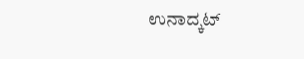ಉನಾದ್ಕಟ್